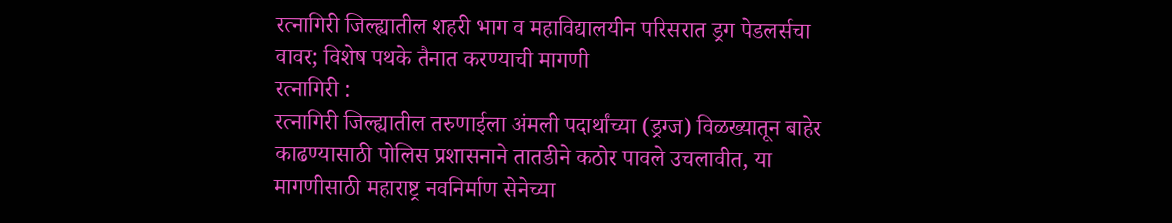रत्नागिरी जिल्ह्यातील शहरी भाग व महाविद्यालयीन परिसरात ड्रग पेडलर्सचा वावर; विशेष पथके तैनात करण्याची मागणी
रत्नागिरी :
रत्नागिरी जिल्ह्यातील तरुणाईला अंमली पदार्थांच्या (ड्रग्ज) विळख्यातून बाहेर काढण्यासाठी पोलिस प्रशासनाने तातडीने कठोर पावले उचलावीत, या मागणीसाठी महाराष्ट्र नवनिर्माण सेनेच्या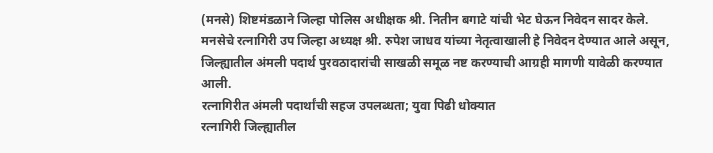(मनसे) शिष्टमंडळाने जिल्हा पोलिस अधीक्षक श्री. नितीन बगाटे यांची भेट घेऊन निवेदन सादर केले. मनसेचे रत्नागिरी उप जिल्हा अध्यक्ष श्री. रुपेश जाधव यांच्या नेतृत्वाखाली हे निवेदन देण्यात आले असून, जिल्ह्यातील अंमली पदार्थ पुरवठादारांची साखळी समूळ नष्ट करण्याची आग्रही मागणी यावेळी करण्यात आली.
रत्नागिरीत अंमली पदार्थांची सहज उपलब्धता; युवा पिढी धोक्यात
रत्नागिरी जिल्ह्यातील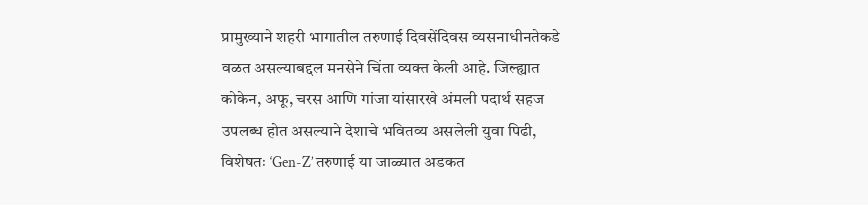प्रामुख्याने शहरी भागातील तरुणाई दिवसेंदिवस व्यसनाधीनतेकडे वळत असल्याबद्दल मनसेने चिंता व्यक्त केली आहे. जिल्ह्यात कोकेन, अफू, चरस आणि गांजा यांसारखे अंमली पदार्थ सहज उपलब्ध होत असल्याने देशाचे भवितव्य असलेली युवा पिढी, विशेषतः ‘Gen-Z’ तरुणाई या जाळ्यात अडकत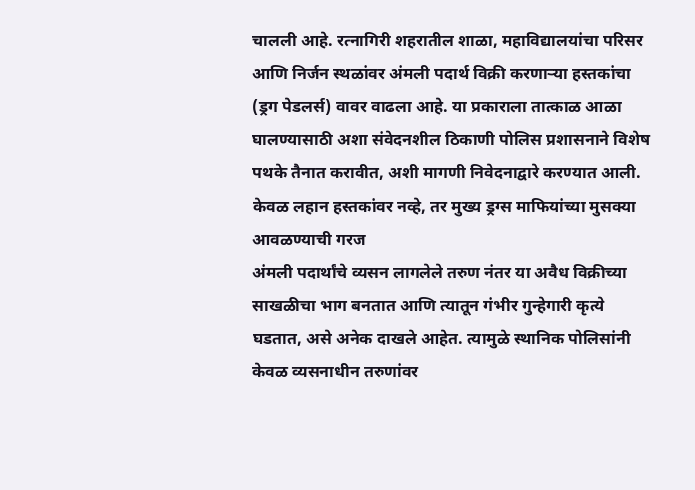चालली आहे. रत्नागिरी शहरातील शाळा, महाविद्यालयांचा परिसर आणि निर्जन स्थळांवर अंमली पदार्थ विक्री करणाऱ्या हस्तकांचा (ड्रग पेडलर्स) वावर वाढला आहे. या प्रकाराला तात्काळ आळा घालण्यासाठी अशा संवेदनशील ठिकाणी पोलिस प्रशासनाने विशेष पथके तैनात करावीत, अशी मागणी निवेदनाद्वारे करण्यात आली.
केवळ लहान हस्तकांवर नव्हे, तर मुख्य ड्रग्स माफियांच्या मुसक्या आवळण्याची गरज
अंमली पदार्थांचे व्यसन लागलेले तरुण नंतर या अवैध विक्रीच्या साखळीचा भाग बनतात आणि त्यातून गंभीर गुन्हेगारी कृत्ये घडतात, असे अनेक दाखले आहेत. त्यामुळे स्थानिक पोलिसांनी केवळ व्यसनाधीन तरुणांवर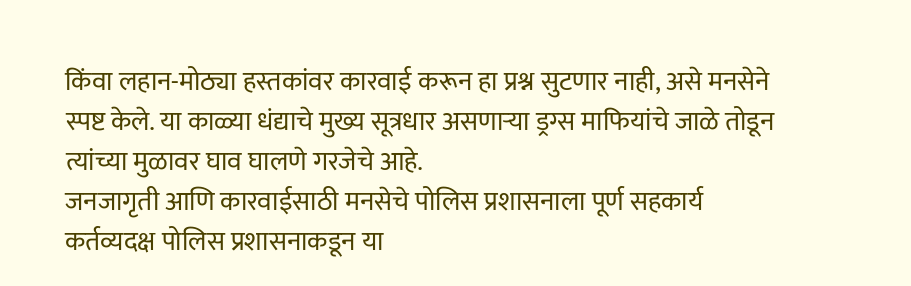किंवा लहान-मोठ्या हस्तकांवर कारवाई करून हा प्रश्न सुटणार नाही, असे मनसेने स्पष्ट केले. या काळ्या धंद्याचे मुख्य सूत्रधार असणाऱ्या ड्रग्स माफियांचे जाळे तोडून त्यांच्या मुळावर घाव घालणे गरजेचे आहे.
जनजागृती आणि कारवाईसाठी मनसेचे पोलिस प्रशासनाला पूर्ण सहकार्य
कर्तव्यदक्ष पोलिस प्रशासनाकडून या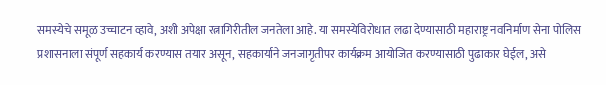समस्येचे समूळ उच्चाटन व्हावे, अशी अपेक्षा रत्नागिरीतील जनतेला आहे. या समस्येविरोधात लढा देण्यासाठी महाराष्ट्र नवनिर्माण सेना पोलिस प्रशासनाला संपूर्ण सहकार्य करण्यास तयार असून, सहकार्याने जनजागृतीपर कार्यक्रम आयोजित करण्यासाठी पुढाकार घेईल, असे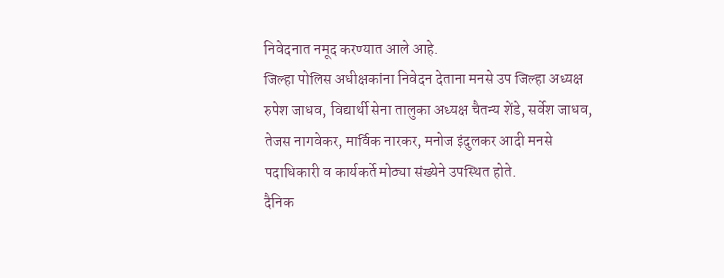निवेदनात नमूद करण्यात आले आहे.
जिल्हा पोलिस अधीक्षकांना निवेदन देताना मनसे उप जिल्हा अध्यक्ष रुपेश जाधव, विद्यार्थी सेना तालुका अध्यक्ष चैतन्य शेंडे, सर्वेश जाधव, तेजस नागवेकर, मार्विक नारकर, मनोज इंदुलकर आदी मनसे पदाधिकारी व कार्यकर्ते मोठ्या संख्येने उपस्थित होते.
दैनिक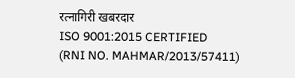रत्नागिरी खबरदार
ISO 9001:2015 CERTIFIED
(RNI NO. MAHMAR/2013/57411)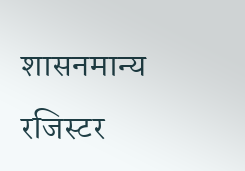शासनमान्य रजिस्टर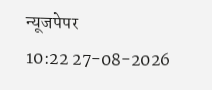न्यूजपेपर
10:22 27-08-2026